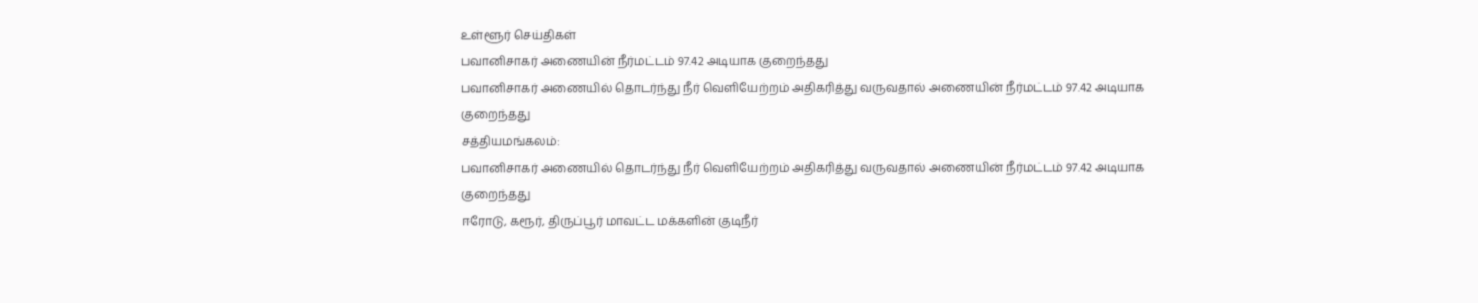உள்ளூர் செய்திகள்
பவானிசாகர் அணையின் நீர்மட்டம் 97.42 அடியாக குறைந்தது
பவானிசாகர் அணையில் தொடர்ந்து நீர் வெளியேற்றம் அதிகரித்து வருவதால் அணையின் நீர்மட்டம் 97.42 அடியாக குறைந்தது
சத்தியமங்கலம்:
பவானிசாகர் அணையில் தொடர்ந்து நீர் வெளியேற்றம் அதிகரித்து வருவதால் அணையின் நீர்மட்டம் 97.42 அடியாக குறைந்தது
ஈரோடு, கரூர், திருப்பூர் மாவட்ட மக்களின் குடிநீர்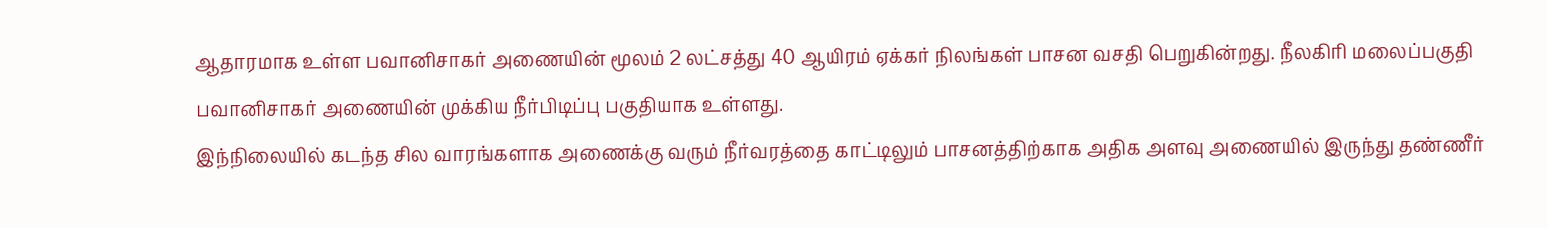ஆதாரமாக உள்ள பவானிசாகர் அணையின் மூலம் 2 லட்சத்து 40 ஆயிரம் ஏக்கர் நிலங்கள் பாசன வசதி பெறுகின்றது. நீலகிரி மலைப்பகுதி பவானிசாகர் அணையின் முக்கிய நீர்பிடிப்பு பகுதியாக உள்ளது.
இந்நிலையில் கடந்த சில வாரங்களாக அணைக்கு வரும் நீர்வரத்தை காட்டிலும் பாசனத்திற்காக அதிக அளவு அணையில் இருந்து தண்ணீர்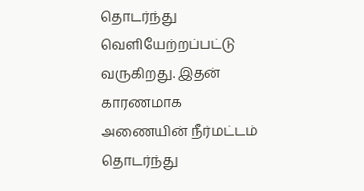தொடர்ந்து வெளியேற்றப்பட்டு வருகிறது. இதன் காரணமாக அணையின் நீர்மட்டம் தொடர்ந்து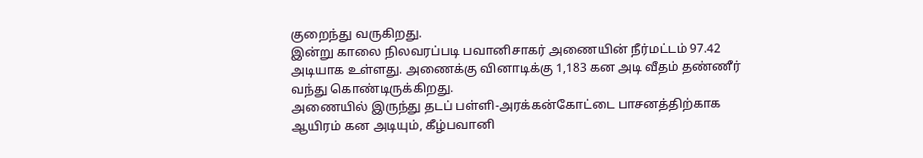குறைந்து வருகிறது.
இன்று காலை நிலவரப்படி பவானிசாகர் அணையின் நீர்மட்டம் 97.42 அடியாக உள்ளது. அணைக்கு வினாடிக்கு 1,183 கன அடி வீதம் தண்ணீர் வந்து கொண்டிருக்கிறது.
அணையில் இருந்து தடப் பள்ளி-அரக்கன்கோட்டை பாசனத்திற்காக ஆயிரம் கன அடியும், கீழ்பவானி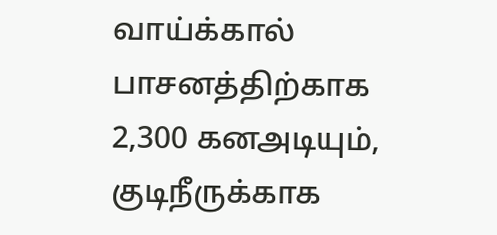வாய்க்கால் பாசனத்திற்காக 2,300 கனஅடியும், குடிநீருக்காக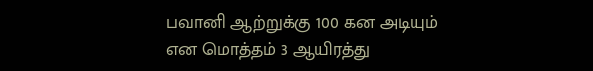பவானி ஆற்றுக்கு 100 கன அடியும் என மொத்தம் 3 ஆயிரத்து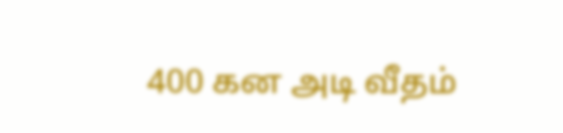400 கன அடி வீதம்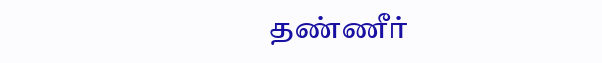தண்ணீர்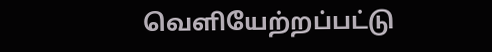வெளியேற்றப்பட்டு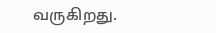வருகிறது.